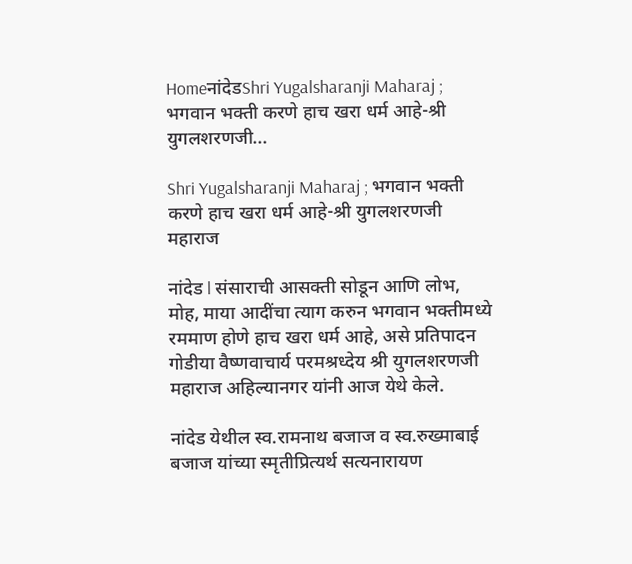HomeनांदेडShri Yugalsharanji Maharaj ; भगवान भक्ती करणे हाच खरा धर्म आहे-श्री युगलशरणजी...

Shri Yugalsharanji Maharaj ; भगवान भक्ती करणे हाच खरा धर्म आहे-श्री युगलशरणजी महाराज

नांदेड l संसाराची आसक्ती सोडून आणि लोभ, मोह, माया आदींचा त्याग करुन भगवान भक्तीमध्ये रममाण होणे हाच खरा धर्म आहे, असे प्रतिपादन गोडीया वैष्णवाचार्य परमश्रध्देय श्री युगलशरणजी महाराज अहिल्यानगर यांनी आज येथे केले.

नांदेड येथील स्व.रामनाथ बजाज व स्व.रुख्माबाई बजाज यांच्या स्मृतीप्रित्यर्थ सत्यनारायण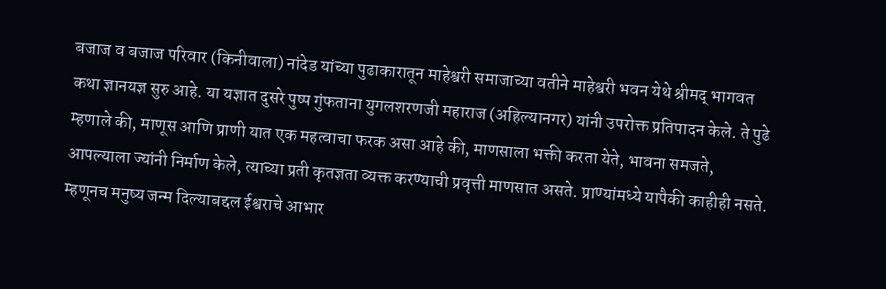बजाज व बजाज परिवार (किनीवाला) नांदेड यांच्या पुढाकारातून माहेश्वरी समाजाच्या वतीने माहेश्वरी भवन येथे श्रीमद् भागवत कथा ज्ञानयज्ञ सुरु आहे. या यज्ञात दुसरे पुष्प गुंफताना युगलशरणजी महाराज (अहिल्यानगर) यांनी उपरोक्त प्रतिपादन केले. ते पुढे म्हणाले की, माणूस आणि प्राणी यात एक महत्वाचा फरक असा आहे की, माणसाला भक्ती करता येते, भावना समजते, आपल्याला ज्यांनी निर्माण केले, त्याच्या प्रती कृतज्ञता व्यक्त करण्याची प्रवृत्ती माणसात असते. प्राण्यांमध्ये यापैकी काहीही नसते. म्हणूनच मनुष्य जन्म दिल्याबद्दल ईश्वराचे आभार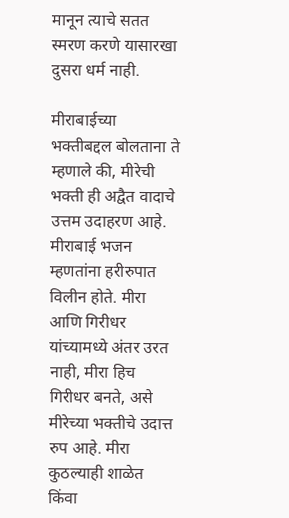मानून त्याचे सतत स्मरण करणे यासारखा दुसरा धर्म नाही.

मीराबाईच्या भक्तीबद्दल बोलताना ते म्हणाले की, मीरेची भक्ती ही अद्वैत वादाचे उत्तम उदाहरण आहे. मीराबाई भजन म्हणतांना हरीरुपात विलीन होते. मीरा आणि गिरीधर यांच्यामध्ये अंतर उरत नाही, मीरा हिच गिरीधर बनते, असे मीरेच्या भक्तीचे उदात्त रुप आहे. मीरा कुठल्याही शाळेत किंवा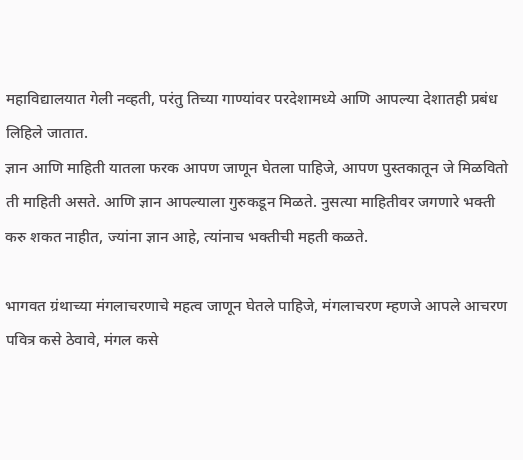महाविद्यालयात गेली नव्हती, परंतु तिच्या गाण्यांवर परदेशामध्ये आणि आपल्या देशातही प्रबंध लिहिले जातात.
ज्ञान आणि माहिती यातला फरक आपण जाणून घेतला पाहिजे, आपण पुस्तकातून जे मिळवितो ती माहिती असते. आणि ज्ञान आपल्याला गुरुकडून मिळते. नुसत्या माहितीवर जगणारे भक्ती करु शकत नाहीत, ज्यांना ज्ञान आहे, त्यांनाच भक्तीची महती कळते.

भागवत ग्रंथाच्या मंगलाचरणाचे महत्व जाणून घेतले पाहिजे, मंगलाचरण म्हणजे आपले आचरण पवित्र कसे ठेवावे, मंगल कसे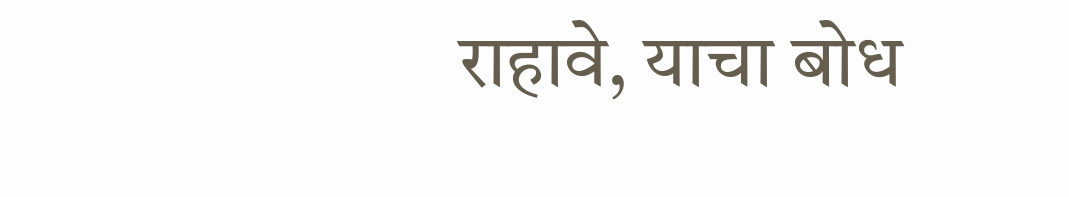राहावे, याचा बोध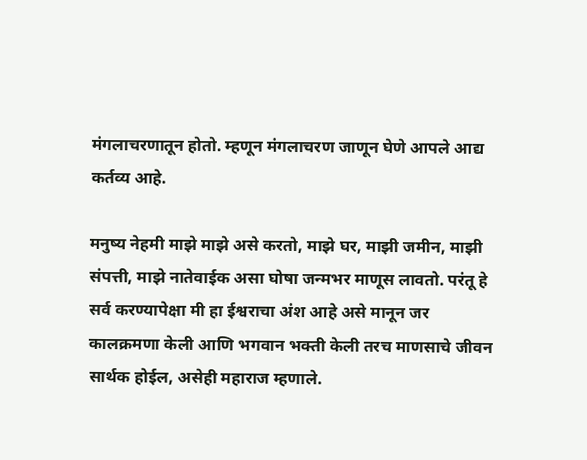मंगलाचरणातून होतो. म्हणून मंगलाचरण जाणून घेणे आपले आद्य कर्तव्य आहे.

मनुष्य नेहमी माझे माझे असे करतो, माझे घर, माझी जमीन, माझी संपत्ती, माझे नातेवाईक असा घोषा जन्मभर माणूस लावतो. परंतू हे सर्व करण्यापेक्षा मी हा ईश्वराचा अंश आहे असे मानून जर कालक्रमणा केली आणि भगवान भक्ती केली तरच माणसाचे जीवन सार्थक होईल, असेही महाराज म्हणाले.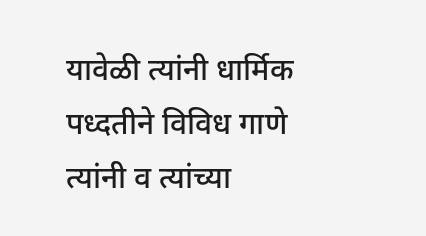यावेळी त्यांनी धार्मिक पध्दतीने विविध गाणे त्यांनी व त्यांच्या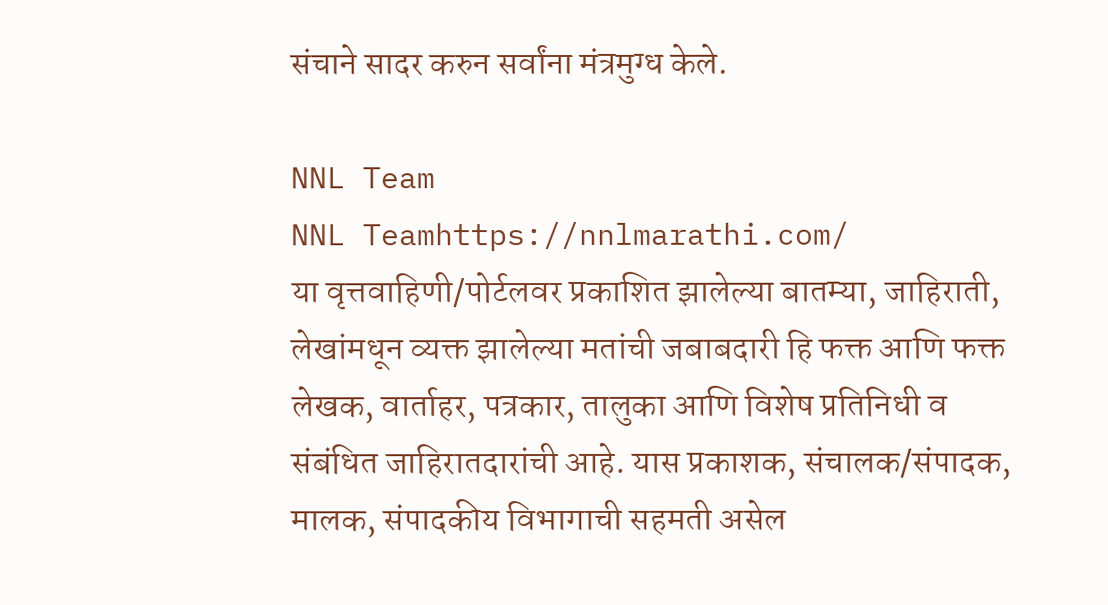संचाने सादर करुन सर्वांना मंत्रमुग्ध केले.

NNL Team
NNL Teamhttps://nnlmarathi.com/
या वृत्तवाहिणी/पोर्टलवर प्रकाशित झालेल्या बातम्या, जाहिराती, लेखांमधून व्यक्त झालेल्या मतांची जबाबदारी हि फक्त आणि फक्त लेखक, वार्ताहर, पत्रकार, तालुका आणि विशेष प्रतिनिधी व संबंधित जाहिरातदारांची आहे. यास प्रकाशक, संचालक/संपादक, मालक, संपादकीय विभागाची सहमती असेल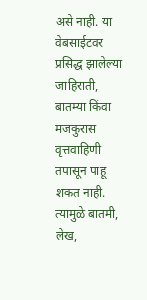असे नाही. या वेबसाईटवर प्रसिद्ध झालेल्या जाहिराती, बातम्या किंवा मजकुरास वृत्तवाहिणी तपासून पाहू शकत नाही. त्यामुळे बातमी, लेख,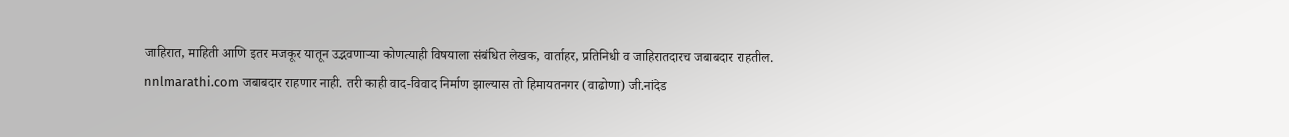जाहिरात, माहिती आणि इतर मजकूर यातून उद्भवणाऱ्या कोणत्याही विषयाला संबंधित लेखक, वार्ताहर, प्रतिनिधी व जाहिरातदारच जबाबदार राहतील. nnlmarathi.com जबाबदार राहणार नाही. तरी काही वाद-विवाद निर्माण झाल्यास तो हिमायतनगर (वाढोणा) जी.नांदेड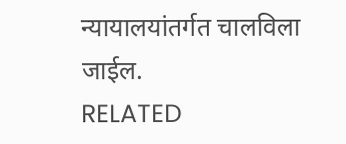न्यायालयांतर्गत चालविला जाईल.
RELATED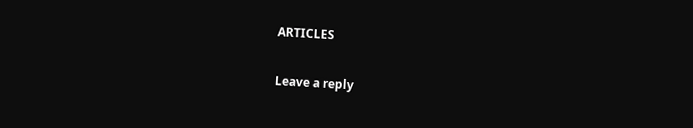ARTICLES

Leave a reply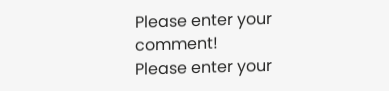Please enter your comment!
Please enter your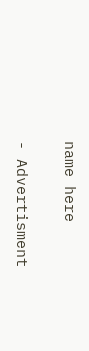name here

- Advertisment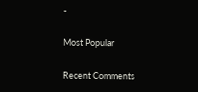-

Most Popular

Recent Comments